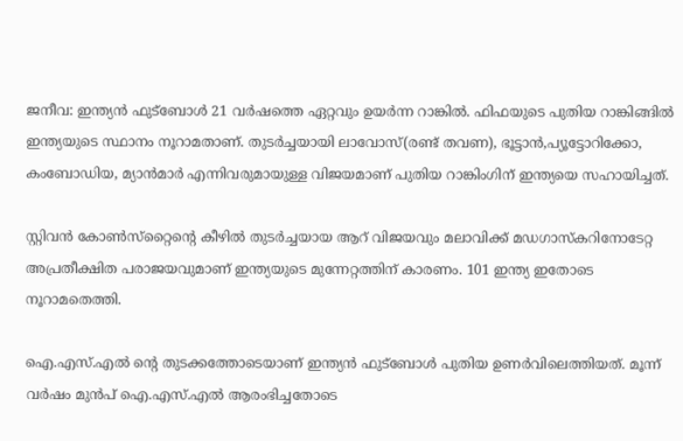ജനീവ: ഇന്ത്യന്‍ ഫുട്‌ബോള്‍ 21 വര്‍ഷത്തെ ഏറ്റവും ഉയര്‍ന്ന റാങ്കില്‍. ഫിഫയുടെ പുതിയ റാങ്കിങ്ങില്‍ ഇന്ത്യയുടെ സ്ഥാനം നൂറാമതാണ്. തുടര്‍ച്ചയായി ലാവോസ്(രണ്ട് തവണ), ഭൂട്ടാന്‍,പ്യൂട്ടോറിക്കോ, കംബോഡിയ, മ്യാന്‍മാര്‍ എന്നിവരുമായുള്ള വിജയമാണ് പുതിയ റാങ്കിംഗിന് ഇന്ത്യയെ സഹായിച്ചത്.

സ്റ്റിവന്‍ കോണ്‍സ്‌റ്റൈന്റെ കീഴില്‍ തുടര്‍ച്ചയായ ആറ് വിജയവും മലാവിക്ക് മഡഗാസ്‌കറിനോടേറ്റ അപ്രതീക്ഷിത പരാജയവുമാണ് ഇന്ത്യയുടെ മുന്നേറ്റത്തിന് കാരണം. 101 ഇന്ത്യ ഇതോടെ നൂറാമതെത്തി.

ഐ.എസ്.എല്‍ ന്റെ തുടക്കത്തോടെയാണ് ഇന്ത്യന്‍ ഫുട്‌ബോള്‍ പുതിയ ഉണര്‍വിലെത്തിയത്. മൂന്ന് വര്‍ഷം മുന്‍പ് ഐ.എസ്.എല്‍ ആരംഭിച്ചതോടെ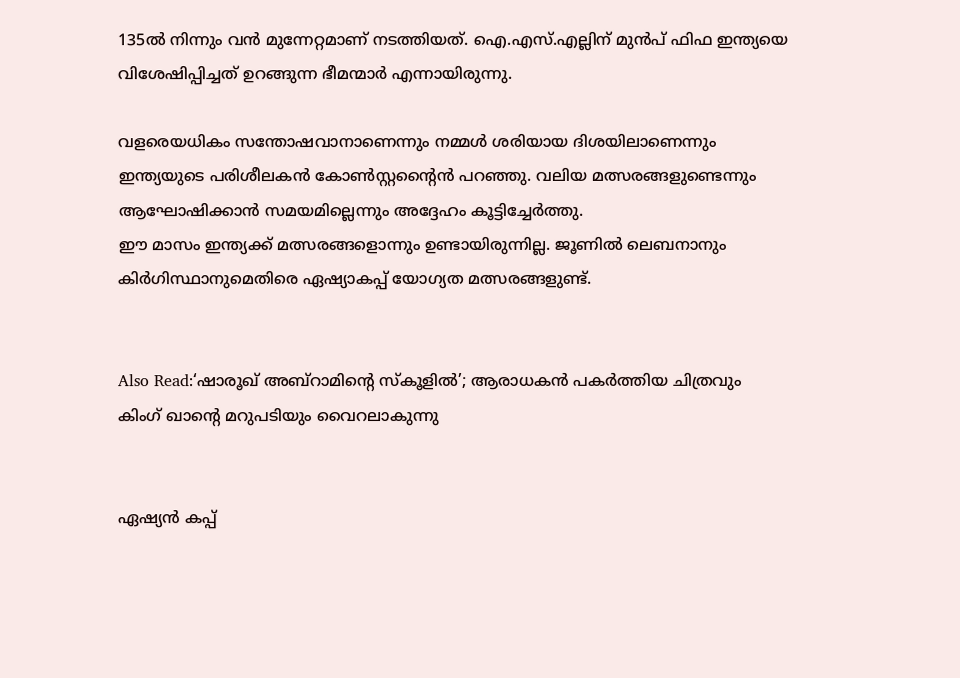135ല്‍ നിന്നും വന്‍ മുന്നേറ്റമാണ് നടത്തിയത്. ഐ.എസ്.എല്ലിന് മുന്‍പ് ഫിഫ ഇന്ത്യയെ വിശേഷിപ്പിച്ചത് ഉറങ്ങുന്ന ഭീമന്മാര്‍ എന്നായിരുന്നു.

വളരെയധികം സന്തോഷവാനാണെന്നും നമ്മള്‍ ശരിയായ ദിശയിലാണെന്നും ഇന്ത്യയുടെ പരിശീലകന്‍ കോണ്‍സ്റ്റന്റൈന്‍ പറഞ്ഞു. വലിയ മത്സരങ്ങളുണ്ടെന്നും ആഘോഷിക്കാന്‍ സമയമില്ലെന്നും അദ്ദേഹം കൂട്ടിച്ചേര്‍ത്തു.
ഈ മാസം ഇന്ത്യക്ക് മത്സരങ്ങളൊന്നും ഉണ്ടായിരുന്നില്ല. ജൂണില്‍ ലെബനാനും കിര്‍ഗിസ്ഥാനുമെതിരെ ഏഷ്യാകപ്പ് യോഗ്യത മത്സരങ്ങളുണ്ട്.


Also Read:‘ഷാരൂഖ് അബ്‌റാമിന്റെ സ്‌കൂളില്‍’; ആരാധകന്‍ പകര്‍ത്തിയ ചിത്രവും കിംഗ് ഖാന്റെ മറുപടിയും വൈറലാകുന്നു


ഏഷ്യന്‍ കപ്പ്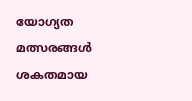യോഗ്യത മത്സരങ്ങള്‍ ശകതമായ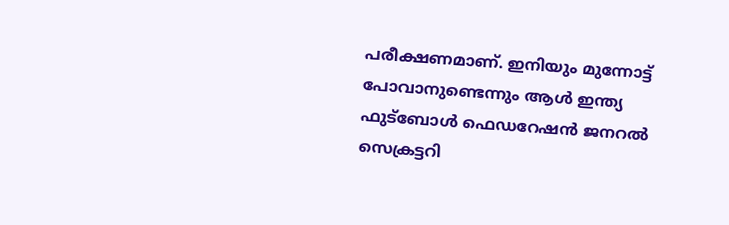പരീക്ഷണമാണ്. ഇനിയും മുന്നോട്ട് പോവാനുണ്ടെന്നും ആള്‍ ഇന്ത്യ ഫുട്‌ബോള്‍ ഫെഡറേഷന്‍ ജനറല്‍ സെക്രട്ടറി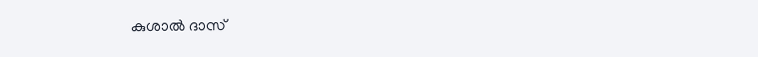കുശാല്‍ ദാസ്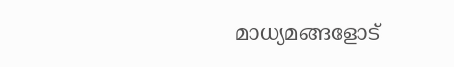മാധ്യമങ്ങളോട്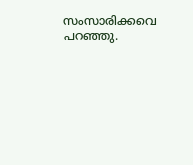സംസാരിക്കവെ പറഞ്ഞു.